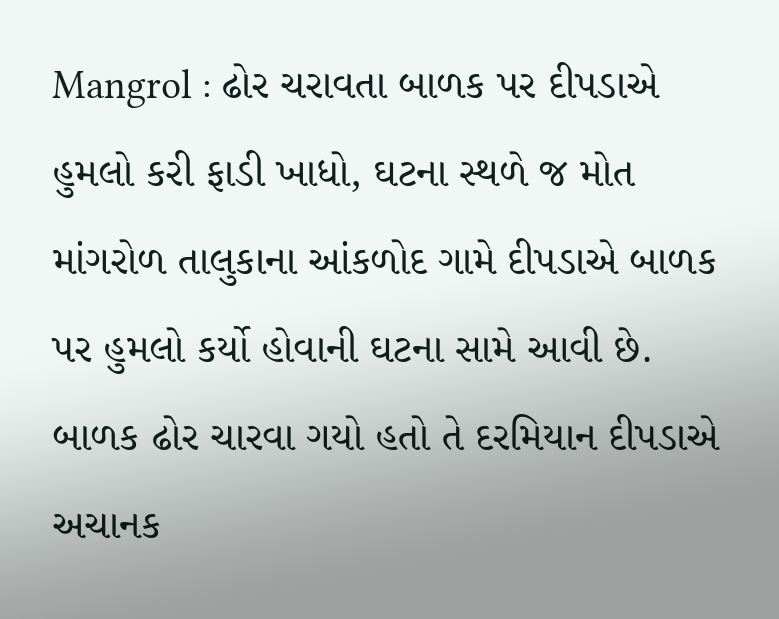Mangrol : ઢોર ચરાવતા બાળક પર દીપડાએ હુમલો કરી ફાડી ખાધો, ઘટના સ્થળે જ મોત
માંગરોળ તાલુકાના આંકળોદ ગામે દીપડાએ બાળક પર હુમલો કર્યો હોવાની ઘટના સામે આવી છે. બાળક ઢોર ચારવા ગયો હતો તે દરમિયાન દીપડાએ અચાનક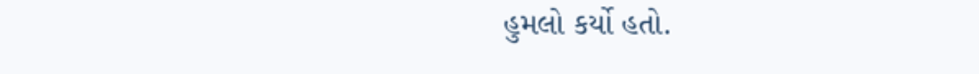હુમલો કર્યો હતો.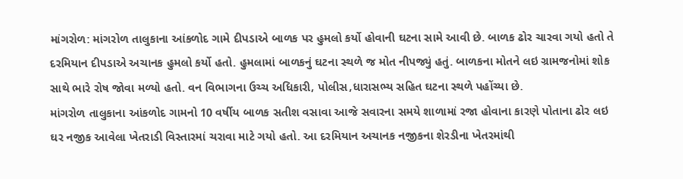માંગરોળ: માંગરોળ તાલુકાના આંકળોદ ગામે દીપડાએ બાળક પર હુમલો કર્યો હોવાની ઘટના સામે આવી છે. બાળક ઢોર ચારવા ગયો હતો તે દરમિયાન દીપડાએ અચાનક હુમલો કર્યો હતો. હુમલામાં બાળકનું ઘટના સ્થળે જ મોત નીપજ્યું હતું. બાળકના મોતને લઇ ગ્રામજનોમાં શોક સાથે ભારે રોષ જોવા મળ્યો હતો. વન વિભાગના ઉચ્ચ અધિકારી, પોલીસ,ધારાસભ્ય સહિત ઘટના સ્થળે પહોંચ્યા છે.
માંગરોળ તાલુકાના આંકળોદ ગામનો 10 વર્ષીય બાળક સતીશ વસાવા આજે સવારના સમયે શાળામાં રજા હોવાના કારણે પોતાના ઢોર લઇ ઘર નજીક આવેલા ખેતરાડી વિસ્તારમાં ચરાવા માટે ગયો હતો. આ દરમિયાન અચાનક નજીકના શેરડીના ખેતરમાંથી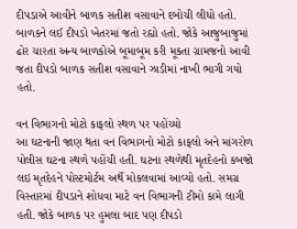દીપડાએ આવીને બાળક સતીશ વસાવાને દબોચી લીધો હતો. બાળકને લઈ દીપડો ખેતરમાં જતો રહ્યો હતો. જોકે આજુબાજુમાં ઢોર ચારતા અન્ય બાળકોએ બૂમાબૂમ કરી મૂકતા ગ્રામજનો આવી જતા દીપડો બાળક સતીશ વસાવાને ઝાડીમાં નાખી ભાગી ગયો હતો.

વન વિભાગનો મોટો કાફલો સ્થળ પર પહોંચ્યો
આ ઘટનાની જાણ થતા વન વિભાગનો મોટો કાફલો અને માંગરોળ પોલીસ ઘટના સ્થળે પહોંચી હતી. ઘટના સ્થળેથી મૃતદેહનો કબજો લઇ મૃતદેહને પોસ્ટમોર્ટમ અર્થે મોકલવામાં આવ્યો હતો. સમગ્ર વિસ્તારમાં દીપડાને શોધવા માટે વન વિભાગની ટીમો કામે લાગી હતી. જોકે બાળક પર હુમલા બાદ પણ દીપડો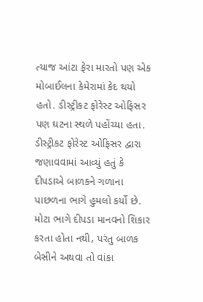ત્યાજ આંટા ફેરા મારતો પણ એક મોબાઈલના કેમેરામાં કેદ થયો હતો. ડીસ્ટ્રીકટ ફોરેસ્ટ ઓફિસર પણ ઘટના સ્થળે પહોંચ્યા હતા. ડીસ્ટ્રીકટ ફોરેસ્ટ ઓફિસર દ્વારા જણાવવામાં આવ્યું હતું કે દીપડાએ બાળકને ગળાના પાછળના ભાગે હુમલો કર્યો છે. મોટા ભાગે દીપડા માનવનો શિકાર કરતા હોતા નથી, પરંતુ બાળક બેસીને અથવા તો વાંકા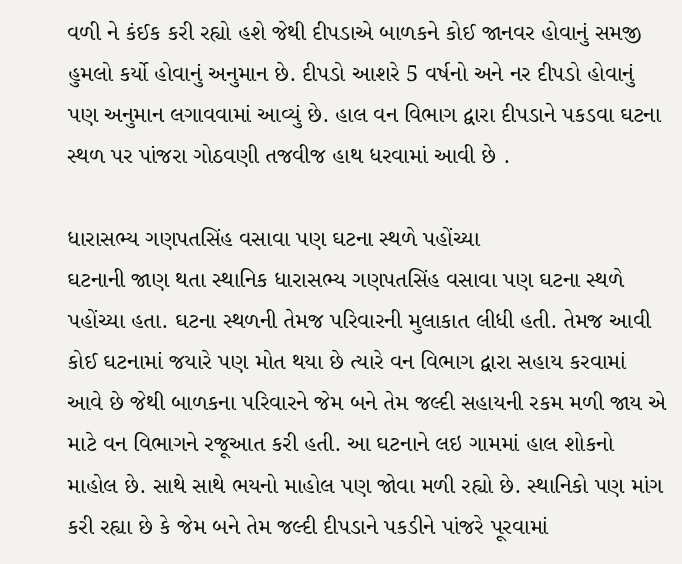વળી ને કંઈક કરી રહ્યો હશે જેથી દીપડાએ બાળકને કોઈ જાનવર હોવાનું સમજી હુમલો કર્યો હોવાનું અનુમાન છે. દીપડો આશરે 5 વર્ષનો અને નર દીપડો હોવાનું પણ અનુમાન લગાવવામાં આવ્યું છે. હાલ વન વિભાગ દ્વારા દીપડાને પકડવા ઘટના સ્થળ પર પાંજરા ગોઠવણી તજવીજ હાથ ધરવામાં આવી છે .

ધારાસભ્ય ગણપતસિંહ વસાવા પણ ઘટના સ્થળે પહોંચ્યા
ઘટનાની જાણ થતા સ્થાનિક ધારાસભ્ય ગણપતસિંહ વસાવા પણ ઘટના સ્થળે પહોંચ્યા હતા. ઘટના સ્થળની તેમજ પરિવારની મુલાકાત લીધી હતી. તેમજ આવી કોઈ ઘટનામાં જયારે પણ મોત થયા છે ત્યારે વન વિભાગ દ્વારા સહાય કરવામાં આવે છે જેથી બાળકના પરિવારને જેમ બને તેમ જલ્દી સહાયની રકમ મળી જાય એ માટે વન વિભાગને રજૂઆત કરી હતી. આ ઘટનાને લઇ ગામમાં હાલ શોકનો માહોલ છે. સાથે સાથે ભયનો માહોલ પણ જોવા મળી રહ્યો છે. સ્થાનિકો પણ માંગ કરી રહ્યા છે કે જેમ બને તેમ જલ્દી દીપડાને પકડીને પાંજરે પૂરવામાં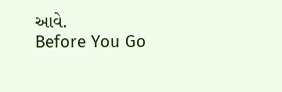આવે.
Before You Go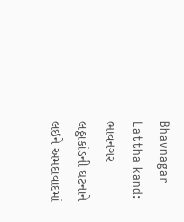Bhavnagar Lattha kand: ભાવનગર લઠ્ઠાકાંડની ઘટનાને લઇને અમદાવાદમાં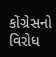કોંગ્રેસનો વિરોધ